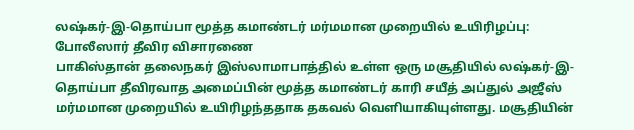லஷ்கர்-இ-தொய்பா மூத்த கமாண்டர் மர்மமான முறையில் உயிரிழப்பு: போலீஸார் தீவிர விசாரணை
பாகிஸ்தான் தலைநகர் இஸ்லாமாபாத்தில் உள்ள ஒரு மசூதியில் லஷ்கர்-இ-தொய்பா தீவிரவாத அமைப்பின் மூத்த கமாண்டர் காரி சயீத் அப்துல் அஜீஸ் மர்மமான முறையில் உயிரிழந்ததாக தகவல் வெளியாகியுள்ளது. மசூதியின்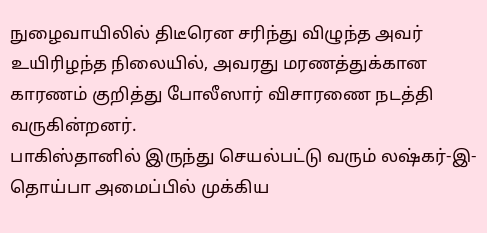நுழைவாயிலில் திடீரென சரிந்து விழுந்த அவர் உயிரிழந்த நிலையில், அவரது மரணத்துக்கான காரணம் குறித்து போலீஸார் விசாரணை நடத்தி வருகின்றனர்.
பாகிஸ்தானில் இருந்து செயல்பட்டு வரும் லஷ்கர்-இ-தொய்பா அமைப்பில் முக்கிய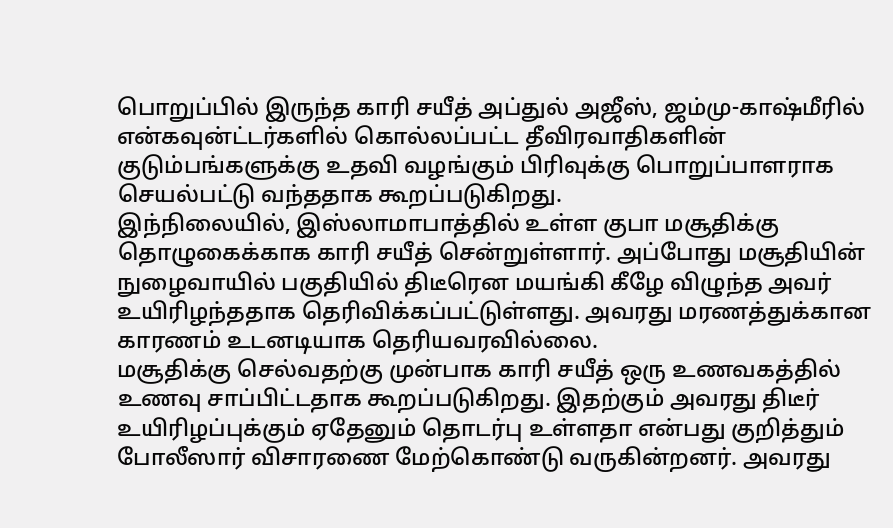பொறுப்பில் இருந்த காரி சயீத் அப்துல் அஜீஸ், ஜம்மு-காஷ்மீரில் என்கவுன்ட்டர்களில் கொல்லப்பட்ட தீவிரவாதிகளின் குடும்பங்களுக்கு உதவி வழங்கும் பிரிவுக்கு பொறுப்பாளராக செயல்பட்டு வந்ததாக கூறப்படுகிறது.
இந்நிலையில், இஸ்லாமாபாத்தில் உள்ள குபா மசூதிக்கு தொழுகைக்காக காரி சயீத் சென்றுள்ளார். அப்போது மசூதியின் நுழைவாயில் பகுதியில் திடீரென மயங்கி கீழே விழுந்த அவர் உயிரிழந்ததாக தெரிவிக்கப்பட்டுள்ளது. அவரது மரணத்துக்கான காரணம் உடனடியாக தெரியவரவில்லை.
மசூதிக்கு செல்வதற்கு முன்பாக காரி சயீத் ஒரு உணவகத்தில் உணவு சாப்பிட்டதாக கூறப்படுகிறது. இதற்கும் அவரது திடீர் உயிரிழப்புக்கும் ஏதேனும் தொடர்பு உள்ளதா என்பது குறித்தும் போலீஸார் விசாரணை மேற்கொண்டு வருகின்றனர். அவரது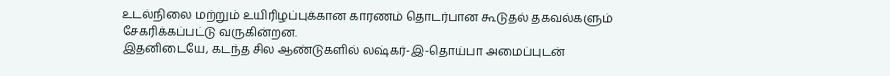உடல்நிலை மற்றும் உயிரிழப்புக்கான காரணம் தொடர்பான கூடுதல் தகவல்களும் சேகரிக்கப்பட்டு வருகின்றன.
இதனிடையே, கடந்த சில ஆண்டுகளில் லஷ்கர்-இ-தொய்பா அமைப்புடன்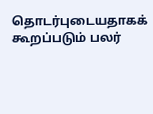தொடர்புடையதாகக் கூறப்படும் பலர்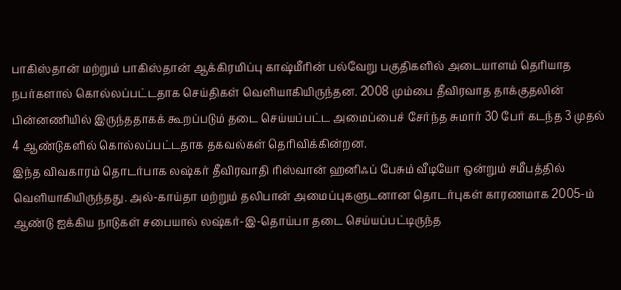பாகிஸ்தான் மற்றும் பாகிஸ்தான் ஆக்கிரமிப்பு காஷ்மீரின் பல்வேறு பகுதிகளில் அடையாளம் தெரியாத நபர்களால் கொல்லப்பட்டதாக செய்திகள் வெளியாகியிருந்தன. 2008 மும்பை தீவிரவாத தாக்குதலின் பின்னணியில் இருந்ததாகக் கூறப்படும் தடை செய்யப்பட்ட அமைப்பைச் சேர்ந்த சுமார் 30 பேர் கடந்த 3 முதல் 4 ஆண்டுகளில் கொல்லப்பட்டதாக தகவல்கள் தெரிவிக்கின்றன.
இந்த விவகாரம் தொடர்பாக லஷ்கர் தீவிரவாதி ரிஸ்வான் ஹனிஃப் பேசும் வீடியோ ஒன்றும் சமீபத்தில் வெளியாகியிருந்தது. அல்-காய்தா மற்றும் தலிபான் அமைப்புகளுடனான தொடர்புகள் காரணமாக 2005-ம் ஆண்டு ஐக்கிய நாடுகள் சபையால் லஷ்கர்-இ-தொய்பா தடை செய்யப்பட்டிருந்த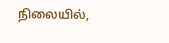நிலையில்,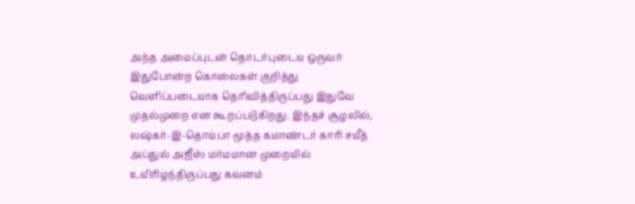அந்த அமைப்புடன் தொடர்புடைய ஒருவர் இதுபோன்ற கொலைகள் குறித்து வெளிப்படையாக தெரிவித்திருப்பது இதுவே முதல்முறை என கூறப்படுகிறது. இந்தச் சூழலில், லஷ்கர்-இ-தொய்பா மூத்த கமாண்டர் காரி சயீத் அப்துல் அஜீஸ் மர்மமான முறையில் உயிரிழந்திருப்பது கவனம்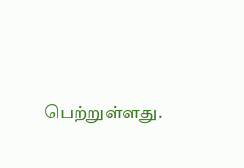பெற்றுள்ளது.